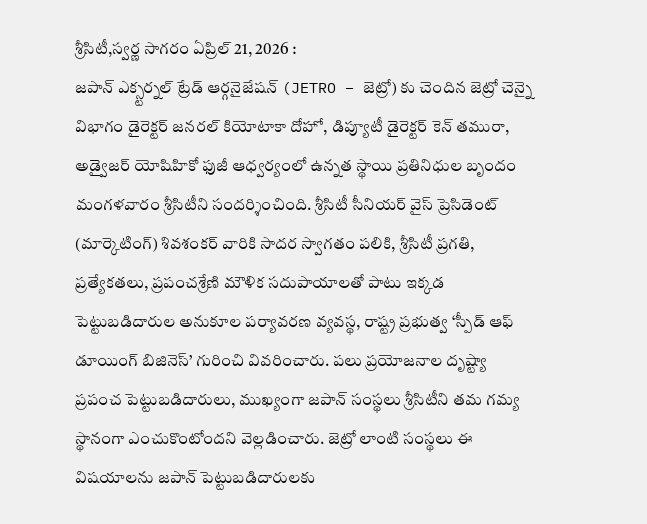శ్రీసిటీ,స్వర్ణ సాగరం ఏప్రిల్ 21, 2026 :
జపాన్ ఎక్స్టర్నల్ ట్రేడ్ ఆర్గనైజేషన్ (JETRO – జెట్రో) కు చెందిన జెట్రో చెన్నై విభాగం డైరెక్టర్ జనరల్ కియోటాకా దోహో, డిప్యూటీ డైరెక్టర్ కెన్ తమురా, అడ్వైజర్ యోషిహికో ఫుజీ ఆధ్వర్యంలో ఉన్నత స్థాయి ప్రతినిధుల బృందం మంగళవారం శ్రీసిటీని సందర్శించింది. శ్రీసిటీ సీనియర్ వైస్ ప్రెసిడెంట్ (మార్కెటింగ్) శివశంకర్ వారికి సాదర స్వాగతం పలికి, శ్రీసిటీ ప్రగతి, ప్రత్యేకతలు, ప్రపంచశ్రేణి మౌళిక సదుపాయాలతో పాటు ఇక్కడ పెట్టుబడిదారుల అనుకూల పర్యావరణ వ్యవస్థ, రాష్ట్ర ప్రభుత్వ ‘స్పీడ్ ఆఫ్ డూయింగ్ బిజినెస్’ గురించి వివరించారు. పలు ప్రయోజనాల దృష్ట్యా ప్రపంచ పెట్టుబడిదారులు, ముఖ్యంగా జపాన్ సంస్థలు శ్రీసిటీని తమ గమ్య స్థానంగా ఎంచుకొంటోందని వెల్లడించారు. జెట్రో లాంటి సంస్థలు ఈ విషయాలను జపాన్ పెట్టుబడిదారులకు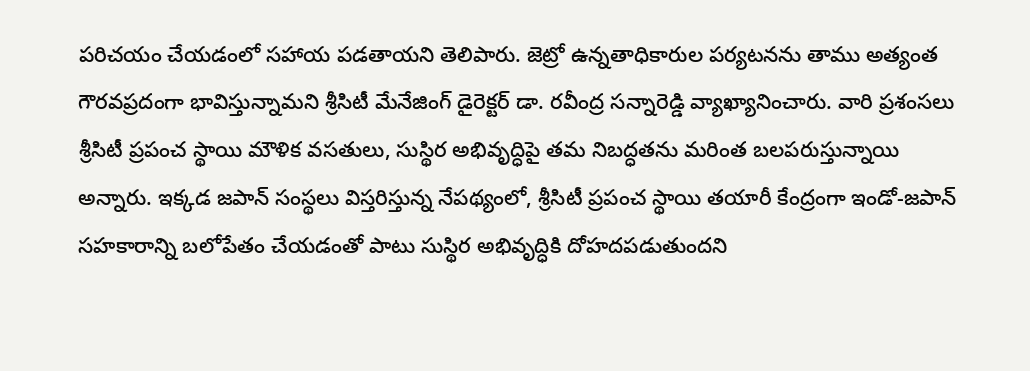పరిచయం చేయడంలో సహాయ పడతాయని తెలిపారు. జెట్రో ఉన్నతాధికారుల పర్యటనను తాము అత్యంత గౌరవప్రదంగా భావిస్తున్నామని శ్రీసిటీ మేనేజింగ్ డైరెక్టర్ డా. రవీంద్ర సన్నారెడ్డి వ్యాఖ్యానించారు. వారి ప్రశంసలు శ్రీసిటీ ప్రపంచ స్థాయి మౌళిక వసతులు, సుస్థిర అభివృద్ధిపై తమ నిబద్ధతను మరింత బలపరుస్తున్నాయి అన్నారు. ఇక్కడ జపాన్ సంస్థలు విస్తరిస్తున్న నేపథ్యంలో, శ్రీసిటీ ప్రపంచ స్థాయి తయారీ కేంద్రంగా ఇండో-జపాన్ సహకారాన్ని బలోపేతం చేయడంతో పాటు సుస్థిర అభివృద్ధికి దోహదపడుతుందని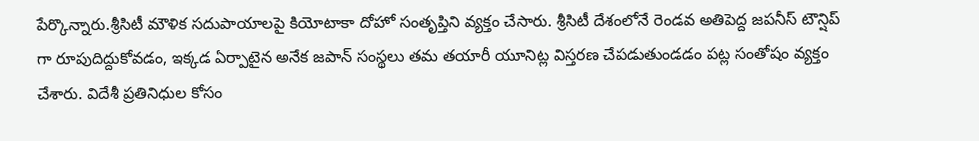పేర్కొన్నారు.శ్రీసిటీ మౌళిక సదుపాయాలపై కియోటాకా దోహో సంతృప్తిని వ్యక్తం చేసారు. శ్రీసిటీ దేశంలోనే రెండవ అతిపెద్ద జపనీస్ టౌన్షిప్ గా రూపుదిద్దుకోవడం, ఇక్కడ ఏర్పాటైన అనేక జపాన్ సంస్థలు తమ తయారీ యూనిట్ల విస్తరణ చేపడుతుండడం పట్ల సంతోషం వ్యక్తం చేశారు. విదేశీ ప్రతినిధుల కోసం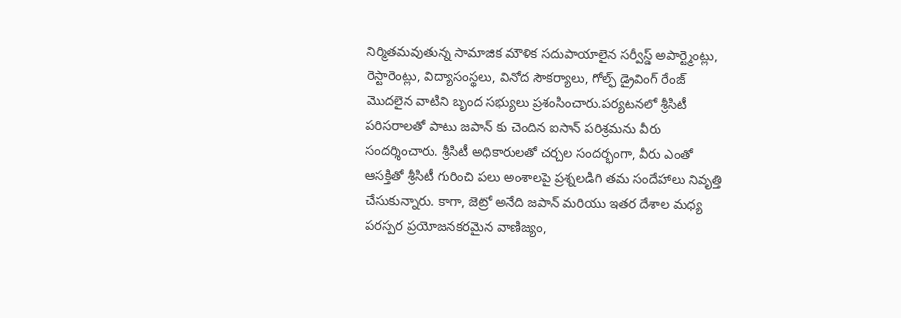నిర్మితమవుతున్న సామాజిక మౌళిక సదుపాయాలైన సర్వీస్డ్ అపార్ట్మెంట్లు, రెస్టారెంట్లు, విద్యాసంస్థలు, వినోద సౌకర్యాలు, గోల్ఫ్ డ్రైవింగ్ రేంజ్ మొదలైన వాటిని బృంద సభ్యులు ప్రశంసించారు.పర్యటనలో శ్రీసిటీ పరిసరాలతో పాటు జపాన్ కు చెందిన ఐసాన్ పరిశ్రమను వీరు సందర్శించారు. శ్రీసిటీ అధికారులతో చర్చల సందర్భంగా, వీరు ఎంతో ఆసక్తితో శ్రీసిటీ గురించి పలు అంశాలపై ప్రశ్నలడిగి తమ సందేహాలు నివృత్తి చేసుకున్నారు. కాగా, జెట్రో అనేది జపాన్ మరియు ఇతర దేశాల మధ్య పరస్పర ప్రయోజనకరమైన వాణిజ్యం,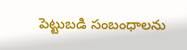పెట్టుబడి సంబంధాలను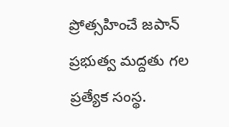ప్రోత్సహించే జపాన్ ప్రభుత్వ మద్దతు గల ప్రత్యేక సంస్థ.